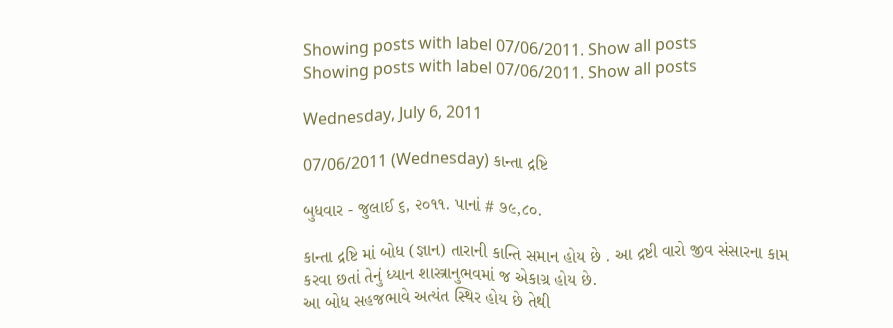Showing posts with label 07/06/2011. Show all posts
Showing posts with label 07/06/2011. Show all posts

Wednesday, July 6, 2011

07/06/2011 (Wednesday) કાન્તા દ્રષ્ટિ

બુધવાર - જુલાઈ ૬, ૨૦૧૧. પાનાં # ૭૯,૮૦.

કાન્તા દ્રષ્ટિ માં બોધ (જ્ઞાન) તારાની કાન્તિ સમાન હોય છે . આ દ્રષ્ટી વારો જીવ સંસારના કામ કરવા છતાં તેનું ધ્યાન શાસ્ત્રાનુભવમાં જ એકાગ્ર હોય છે.
આ બોધ સહજભાવે અત્યંત સ્થિર હોય છે તેથી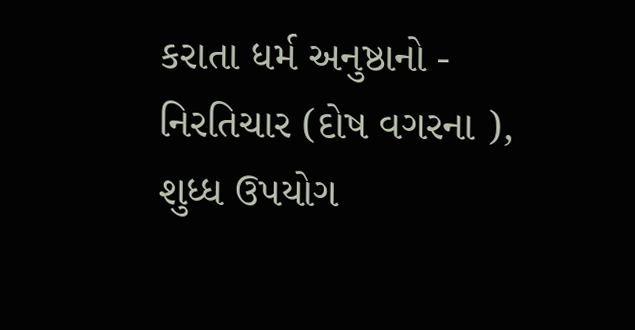કરાતા ધર્મ અનુષ્ઠાનો - નિરતિચાર (દોષ વગરના ), શુધ્ધ ઉપયોગ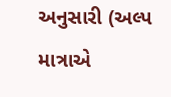અનુસારી (અલ્પ માત્રાએ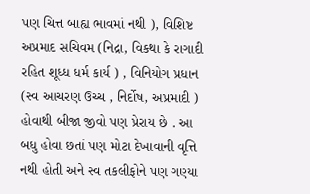પણ ચિત્ત બાહ્ય ભાવમાં નથી ), વિશિષ્ટ અપ્રમાદ સચિવમ (નિદ્રા, વિકથા કે રાગાદી રહિત શૂધ્ધ ધર્મ કાર્ય ) , વિનિયોગ પ્રધાન (સ્વ આચરણ ઉચ્ચ , નિર્દોષ, અપ્રમાદી ) હોવાથી બીજા જીવો પણ પ્રેરાય છે . આ બધુ હોવા છતાં પણ મોટા દેખાવાની વૃત્તિ નથી હોતી અને સ્વ તકલીફોને પણ ગણ્યા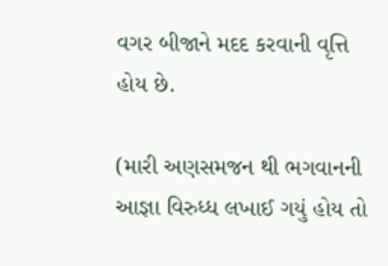વગર બીજાને મદદ કરવાની વૃત્તિ હોય છે.

(મારી અણસમજન થી ભગવાનની આજ્ઞા વિરુધ્ધ લખાઈ ગયું હોય તો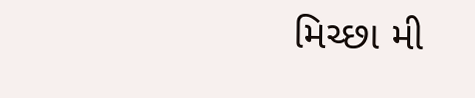મિચ્છા મી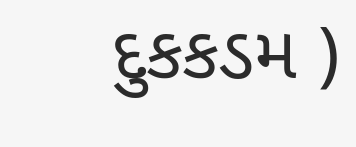દુકકડમ )